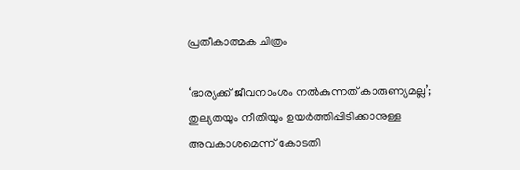പ്രതീകാത്മക ചിത്രം

‘ഭാര്യക്ക് ജീവനാംശം നൽകുന്നത് കാരുണ്യമല്ല’; തുല്യതയും നീതിയും ഉയർത്തിപ്പിടിക്കാനുള്ള അവകാശമെന്ന് കോടതി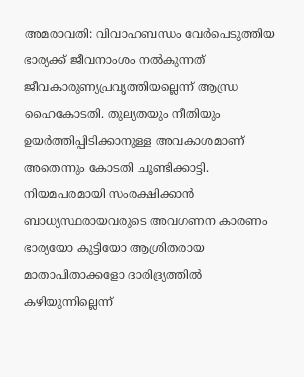അമരാവതി: വിവാഹബന്ധം വേർപെടുത്തിയ ഭാര്യക്ക് ജീവനാംശം നൽകുന്നത് ജീവകാരുണ്യപ്രവൃത്തിയല്ലെന്ന് ആന്ധ്ര ഹൈകോടതി. തുല്യതയും നീതിയും ഉയർത്തിപ്പിടിക്കാനുള്ള അവകാശമാണ് അതെന്നും കോടതി ചൂണ്ടിക്കാട്ടി. നിയമപരമായി സംരക്ഷിക്കാൻ ബാധ്യസ്ഥരായവരുടെ അവഗണന കാരണം ഭാര്യയോ കുട്ടിയോ ആശ്രിതരായ മാതാപിതാക്കളോ ദാരിദ്ര്യത്തിൽ കഴിയുന്നില്ലെന്ന്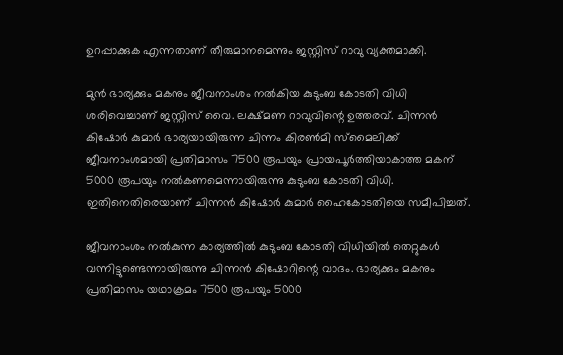ഉറപ്പാക്കുക എന്നതാണ് തീരുമാനമെന്നും ജസ്റ്റിസ് റാവു വ്യക്തമാക്കി.

മുൻ ഭാര്യക്കും മകനും ജീവനാംശം നൽകിയ കുടുംബ കോടതി വിധി ശരിവെച്ചാണ് ജസ്റ്റിസ് വൈ. ലക്ഷ്മണ റാവുവിന്റെ ഉത്തരവ്. ചിന്നൻ കിഷോർ കുമാർ ഭാര്യയായിരുന്ന ചിന്നം കിരൺമി സ്മൈലിക്ക് ജീവനാംശമായി പ്രതിമാസം 7500 രൂപയും പ്രായപൂർത്തിയാകാത്ത മകന് 5000 രൂപയും നൽകണമെന്നായിരുന്നു കുടുംബ കോടതി വിധി. ഇതിനെതിരെയാണ് ചിന്നൻ കിഷോർ കുമാർ ഹൈകോടതിയെ സമീപിച്ചത്.

ജീവനാംശം നൽകുന്ന കാര്യത്തിൽ കുടുംബ കോടതി വിധിയിൽ തെറ്റുകൾ വന്നിട്ടുണ്ടെന്നായിരുന്നു ചിന്നൻ കിഷോറിന്റെ വാദം. ഭാര്യക്കും മകനും പ്രതിമാസം യഥാക്രമം 7500 രൂപയും 5000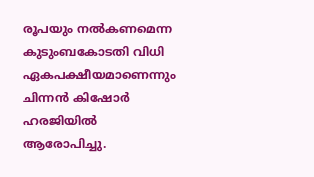രൂപയും നൽകണമെന്ന കുടുംബകോടതി വിധി ഏകപക്ഷീയമാണെന്നും ചിന്നൻ കിഷോർ ഹരജിയിൽ ആരോപിച്ചു.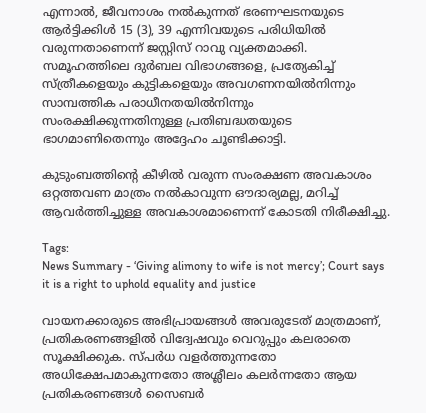എന്നാൽ, ജീവനാശം നൽകുന്നത് ഭരണഘടനയുടെ ആർട്ടിക്കിൾ 15 (3), 39 എന്നിവയുടെ പരിധിയിൽ വരുന്നതാണെന്ന് ജസ്റ്റിസ് റാവു വ്യക്തമാക്കി. സമൂഹത്തിലെ ദുർബല വിഭാഗങ്ങളെ, പ്രത്യേകിച്ച് സ്ത്രീകളെയും കുട്ടികളെയും അവഗണനയിൽനിന്നും സാമ്പത്തിക പരാധീനതയിൽനിന്നും സംരക്ഷിക്കുന്നതിനുള്ള പ്രതിബദ്ധതയുടെ ഭാഗമാണിതെന്നും അദ്ദേഹം ചൂണ്ടിക്കാട്ടി.

കുടുംബത്തിന്റെ കീഴിൽ വരുന്ന സംരക്ഷണ അവകാശം ഒറ്റത്തവണ മാത്രം നൽകാവുന്ന ഔദാര്യമല്ല, മറിച്ച് ആവർത്തിച്ചുള്ള അവകാശമാണെന്ന് കോടതി നിരീക്ഷിച്ചു.

Tags:
News Summary - ‘Giving alimony to wife is not mercy’; Court says it is a right to uphold equality and justice

വായനക്കാരുടെ അഭിപ്രായങ്ങള്‍ അവരുടേത് മാത്രമാണ്, പ്രതികരണങ്ങളിൽ വിദ്വേഷവും വെറുപ്പും കലരാതെ സൂക്ഷിക്കുക. സ്പർധ വളർത്തുന്നതോ അധിക്ഷേപമാകുന്നതോ അശ്ലീലം കലർന്നതോ ആയ പ്രതികരണങ്ങൾ സൈബർ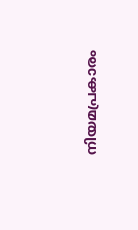നിയമപ്രകാരം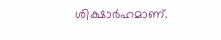ശിക്ഷാർഹമാണ്.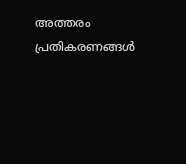അത്തരം പ്രതികരണങ്ങൾ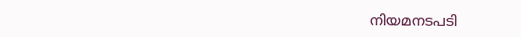നിയമനടപടി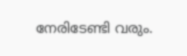നേരിടേണ്ടി വരും.